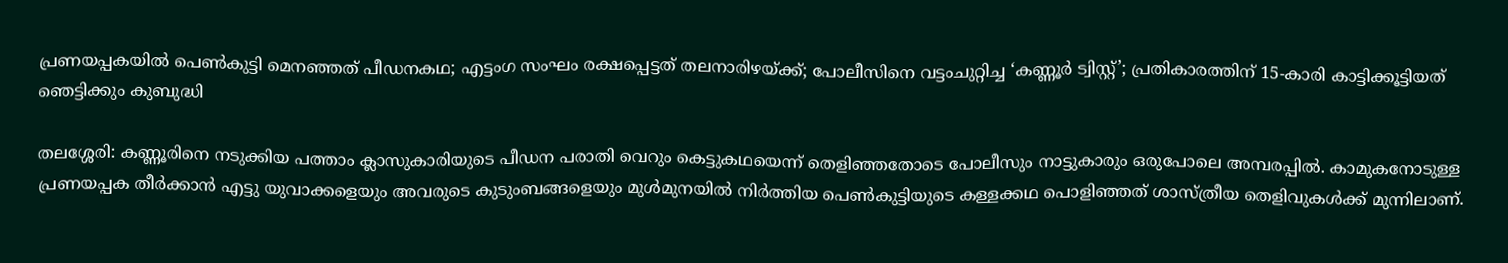പ്രണയപ്പകയില്‍ പെണ്‍കുട്ടി മെനഞ്ഞത് പീഡനകഥ; എട്ടംഗ സംഘം രക്ഷപ്പെട്ടത് തലനാരിഴയ്ക്ക്; പോലീസിനെ വട്ടംചുറ്റിച്ച ‘കണ്ണൂര്‍ ട്വിസ്റ്റ്’; പ്രതികാരത്തിന് 15-കാരി കാട്ടിക്കൂട്ടിയത് ഞെട്ടിക്കും കുബുദ്ധി

തലശ്ശേരി: കണ്ണൂരിനെ നടുക്കിയ പത്താം ക്ലാസുകാരിയുടെ പീഡന പരാതി വെറും കെട്ടുകഥയെന്ന് തെളിഞ്ഞതോടെ പോലീസും നാട്ടുകാരും ഒരുപോലെ അമ്പരപ്പില്‍. കാമുകനോടുള്ള പ്രണയപ്പക തീര്‍ക്കാന്‍ എട്ടു യുവാക്കളെയും അവരുടെ കുടുംബങ്ങളെയും മുള്‍മുനയില്‍ നിര്‍ത്തിയ പെണ്‍കുട്ടിയുടെ കള്ളക്കഥ പൊളിഞ്ഞത് ശാസ്ത്രീയ തെളിവുകള്‍ക്ക് മുന്നിലാണ്.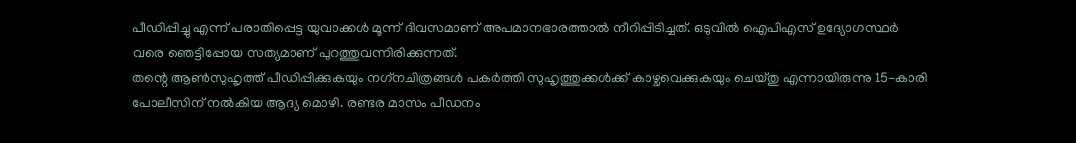പീഡിപ്പിച്ചു എന്ന് പരാതിപ്പെട്ട യുവാക്കള്‍ മൂന്ന് ദിവസമാണ് അപമാനഭാരത്താല്‍ നീറിപ്പിടിച്ചത്. ഒടുവില്‍ ഐപിഎസ് ഉദ്യോഗസ്ഥര്‍ വരെ ഞെട്ടിപ്പോയ സത്യമാണ് പുറത്തുവന്നിരിക്കുന്നത്.
തന്റെ ആണ്‍സുഹൃത്ത് പീഡിപ്പിക്കുകയും നഗ്‌നചിത്രങ്ങള്‍ പകര്‍ത്തി സുഹൃത്തുക്കള്‍ക്ക് കാഴ്ചവെക്കുകയും ചെയ്തു എന്നായിരുന്നു 15-കാരി പോലീസിന് നല്‍കിയ ആദ്യ മൊഴി. രണ്ടര മാസം പീഡനം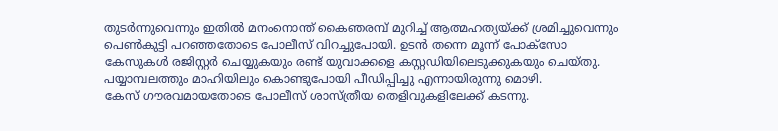തുടര്‍ന്നുവെന്നും ഇതില്‍ മനംനൊന്ത് കൈഞരമ്പ് മുറിച്ച് ആത്മഹത്യയ്ക്ക് ശ്രമിച്ചുവെന്നും പെണ്‍കുട്ടി പറഞ്ഞതോടെ പോലീസ് വിറച്ചുപോയി. ഉടന്‍ തന്നെ മൂന്ന് പോക്‌സോ കേസുകള്‍ രജിസ്റ്റര്‍ ചെയ്യുകയും രണ്ട് യുവാക്കളെ കസ്റ്റഡിയിലെടുക്കുകയും ചെയ്തു. പയ്യാമ്പലത്തും മാഹിയിലും കൊണ്ടുപോയി പീഡിപ്പിച്ചു എന്നായിരുന്നു മൊഴി.
കേസ് ഗൗരവമായതോടെ പോലീസ് ശാസ്ത്രീയ തെളിവുകളിലേക്ക് കടന്നു.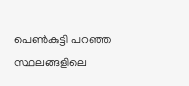പെണ്‍കുട്ടി പറഞ്ഞ സ്ഥലങ്ങളിലെ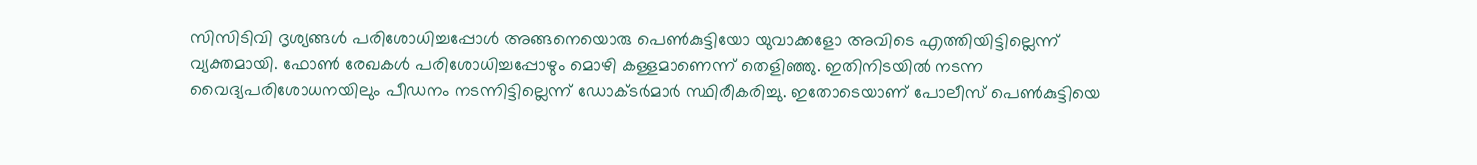സിസിടിവി ദൃശ്യങ്ങള്‍ പരിശോധിച്ചപ്പോള്‍ അങ്ങനെയൊരു പെണ്‍കുട്ടിയോ യുവാക്കളോ അവിടെ എത്തിയിട്ടില്ലെന്ന് വ്യക്തമായി. ഫോണ്‍ രേഖകള്‍ പരിശോധിച്ചപ്പോഴും മൊഴി കള്ളമാണെന്ന് തെളിഞ്ഞു. ഇതിനിടയില്‍ നടന്ന വൈദ്യപരിശോധനയിലും പീഡനം നടന്നിട്ടില്ലെന്ന് ഡോക്ടര്‍മാര്‍ സ്ഥിരീകരിച്ചു. ഇതോടെയാണ് പോലീസ് പെണ്‍കുട്ടിയെ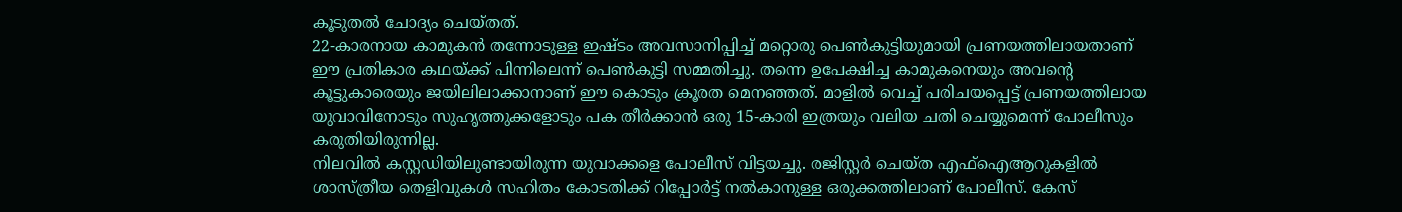കൂടുതല്‍ ചോദ്യം ചെയ്തത്.
22-കാരനായ കാമുകന്‍ തന്നോടുള്ള ഇഷ്ടം അവസാനിപ്പിച്ച് മറ്റൊരു പെണ്‍കുട്ടിയുമായി പ്രണയത്തിലായതാണ് ഈ പ്രതികാര കഥയ്ക്ക് പിന്നിലെന്ന് പെണ്‍കുട്ടി സമ്മതിച്ചു. തന്നെ ഉപേക്ഷിച്ച കാമുകനെയും അവന്റെ കൂട്ടുകാരെയും ജയിലിലാക്കാനാണ് ഈ കൊടും ക്രൂരത മെനഞ്ഞത്. മാളില്‍ വെച്ച് പരിചയപ്പെട്ട് പ്രണയത്തിലായ യുവാവിനോടും സുഹൃത്തുക്കളോടും പക തീര്‍ക്കാന്‍ ഒരു 15-കാരി ഇത്രയും വലിയ ചതി ചെയ്യുമെന്ന് പോലീസും കരുതിയിരുന്നില്ല.
നിലവില്‍ കസ്റ്റഡിയിലുണ്ടായിരുന്ന യുവാക്കളെ പോലീസ് വിട്ടയച്ചു. രജിസ്റ്റര്‍ ചെയ്ത എഫ്‌ഐആറുകളില്‍ ശാസ്ത്രീയ തെളിവുകള്‍ സഹിതം കോടതിക്ക് റിപ്പോര്‍ട്ട് നല്‍കാനുള്ള ഒരുക്കത്തിലാണ് പോലീസ്. കേസ്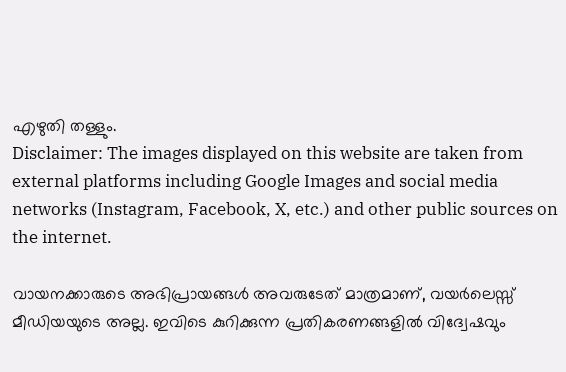എഴുതി തള്ളും.
Disclaimer: The images displayed on this website are taken from external platforms including Google Images and social media networks (Instagram, Facebook, X, etc.) and other public sources on the internet.

വായനക്കാരുടെ അഭിപ്രായങ്ങള്‍ അവരുടേത് മാത്രമാണ്, വയർലെസ്സ് മീഡിയയുടെ അല്ല. ഇവിടെ കുറിക്കുന്ന പ്രതികരണങ്ങളിൽ വിദ്വേഷവും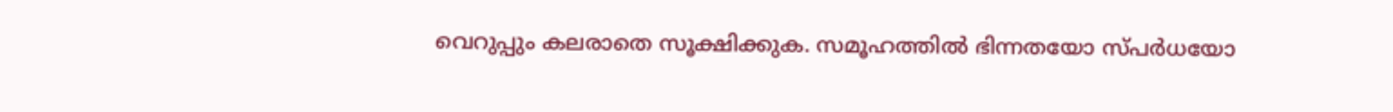വെറുപ്പും കലരാതെ സൂക്ഷിക്കുക. സമൂഹത്തിൽ ഭിന്നതയോ സ്‌പർധയോ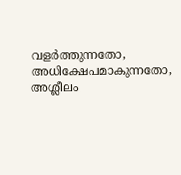വളർത്തുന്നതോ, അധിക്ഷേപമാകുന്നതോ, അശ്ലീലം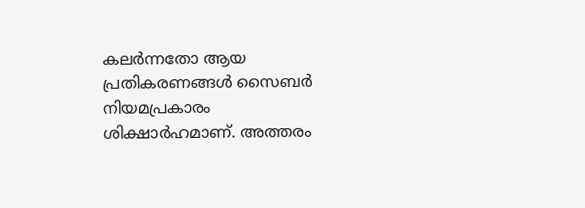കലർന്നതോ ആയ പ്രതികരണങ്ങൾ സൈബർ നിയമപ്രകാരം ശിക്ഷാർഹമാണ്. അത്തരം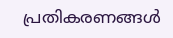പ്രതികരണങ്ങൾ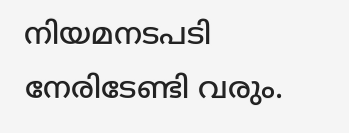നിയമനടപടി നേരിടേണ്ടി വരും.